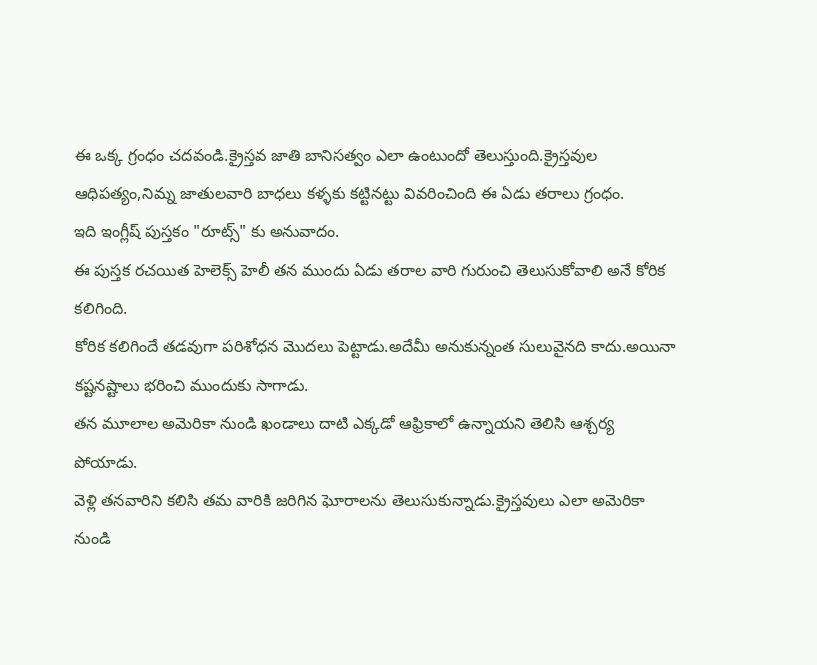ఈ ఒక్క గ్రంధం చదవండి.క్రైస్తవ జాతి బానిసత్వం ఎలా ఉంటుందో తెలుస్తుంది.క్రైస్తవుల ఆధిపత్యం,నిమ్న జాతులవారి బాధలు కళ్ళకు కట్టినట్టు వివరించింది ఈ ఏడు తరాలు గ్రంధం.
ఇది ఇంగ్లీష్ పుస్తకం "రూట్స్" కు అనువాదం.
ఈ పుస్తక రచయిత హెలెక్స్ హెలీ తన ముందు ఏడు తరాల వారి గురుంచి తెలుసుకోవాలి అనే కోరిక కలిగింది.
కోరిక కలిగిందే తడవుగా పరిశోధన మొదలు పెట్టాడు.అదేమీ అనుకున్నంత సులువైనది కాదు.అయినా కష్టనష్టాలు భరించి ముందుకు సాగాడు.
తన మూలాల అమెరికా నుండి ఖండాలు దాటి ఎక్కడో ఆఫ్రికాలో ఉన్నాయని తెలిసి ఆశ్చర్య పోయాడు.
వెళ్లి తనవారిని కలిసి తమ వారికి జరిగిన ఘోరాలను తెలుసుకున్నాడు.క్రైస్తవులు ఎలా అమెరికా నుండి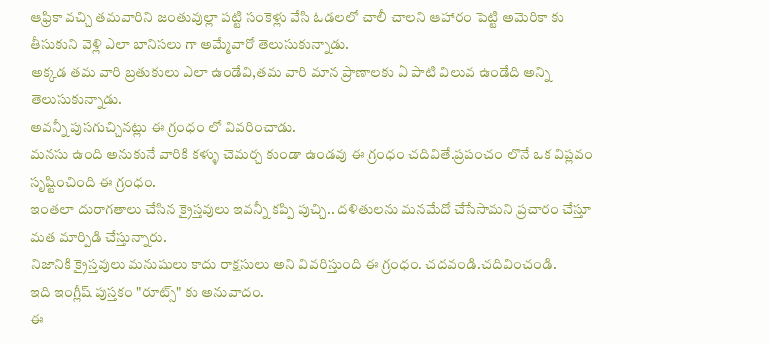ఆఫ్రికా వచ్చి తమవారిని జంతువుల్లా పట్టి సంకెళ్లు వేసి ఓడలలో చాలీ చాలని ఆహారం పెట్టి అమెరికా కు తీసుకుని వెళ్లి ఎలా బానిసలు గా అమ్మేవారో తెలుసుకున్నాడు.
అక్కడ తమ వారి బ్రతుకులు ఎలా ఉండేవి,తమ వారి మాన ప్రాణాలకు ఏ పాటి విలువ ఉండేది అన్ని తెలుసుకున్నాడు.
అవన్నీ పుసగుచ్చినట్లు ఈ గ్రంధం లో వివరించాడు.
మనసు ఉంది అనుకునే వారికి కళ్ళు చెమర్చ కుండా ఉండవు ఈ గ్రంధం చదివితే.ప్రపంచం లొనే ఒక విప్లవం సృష్టించింది ఈ గ్రంధం.
ఇంతలా దురాగతాలు చేసిన క్రైస్తవులు ఇవన్నీ కప్పి పుచ్చి.. దళితులను మనమేదో చేసేసామని ప్రచారం చేస్తూ మత మార్పిడి చేస్తున్నారు.
నిజానికి క్రైస్తవులు మనుషులు కాదు రాక్షసులు అని వివరిస్తుంది ఈ గ్రంధం. చదవండి.చదివించండి.
ఇది ఇంగ్లీష్ పుస్తకం "రూట్స్" కు అనువాదం.
ఈ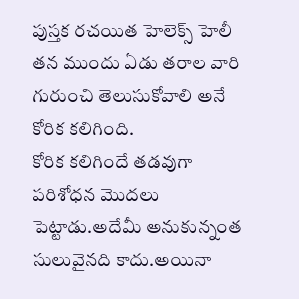పుస్తక రచయిత హెలెక్స్ హెలీ తన ముందు ఏడు తరాల వారి గురుంచి తెలుసుకోవాలి అనే కోరిక కలిగింది.
కోరిక కలిగిందే తడవుగా పరిశోధన మొదలు పెట్టాడు.అదేమీ అనుకున్నంత సులువైనది కాదు.అయినా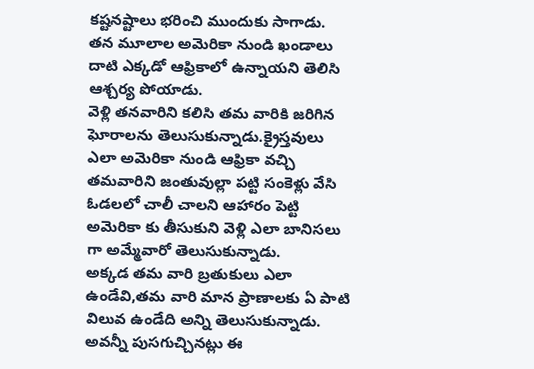కష్టనష్టాలు భరించి ముందుకు సాగాడు.
తన మూలాల అమెరికా నుండి ఖండాలు దాటి ఎక్కడో ఆఫ్రికాలో ఉన్నాయని తెలిసి ఆశ్చర్య పోయాడు.
వెళ్లి తనవారిని కలిసి తమ వారికి జరిగిన ఘోరాలను తెలుసుకున్నాడు.క్రైస్తవులు ఎలా అమెరికా నుండి ఆఫ్రికా వచ్చి తమవారిని జంతువుల్లా పట్టి సంకెళ్లు వేసి ఓడలలో చాలీ చాలని ఆహారం పెట్టి అమెరికా కు తీసుకుని వెళ్లి ఎలా బానిసలు గా అమ్మేవారో తెలుసుకున్నాడు.
అక్కడ తమ వారి బ్రతుకులు ఎలా ఉండేవి,తమ వారి మాన ప్రాణాలకు ఏ పాటి విలువ ఉండేది అన్ని తెలుసుకున్నాడు.
అవన్నీ పుసగుచ్చినట్లు ఈ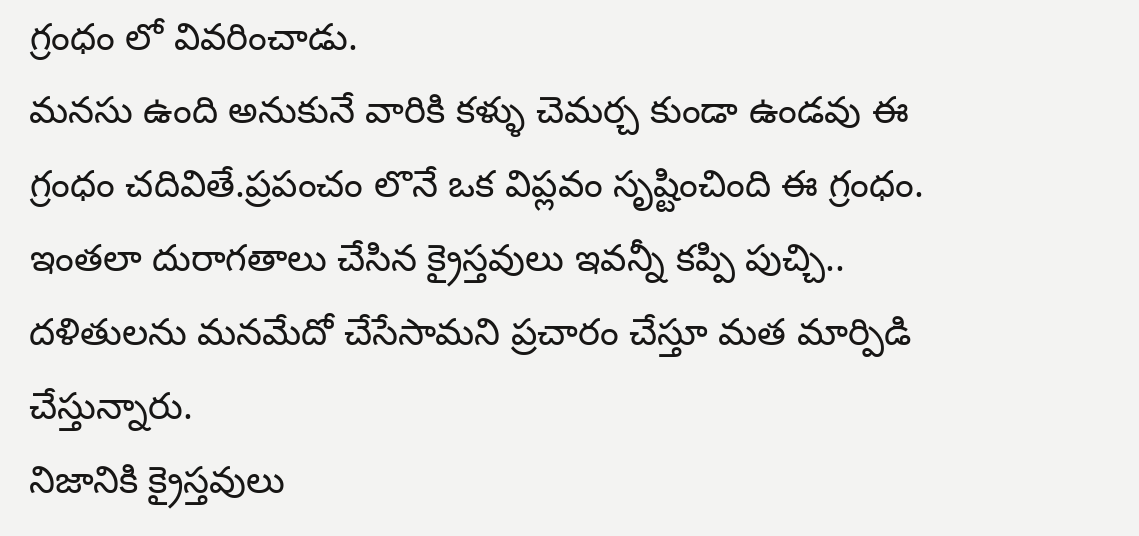గ్రంధం లో వివరించాడు.
మనసు ఉంది అనుకునే వారికి కళ్ళు చెమర్చ కుండా ఉండవు ఈ గ్రంధం చదివితే.ప్రపంచం లొనే ఒక విప్లవం సృష్టించింది ఈ గ్రంధం.
ఇంతలా దురాగతాలు చేసిన క్రైస్తవులు ఇవన్నీ కప్పి పుచ్చి.. దళితులను మనమేదో చేసేసామని ప్రచారం చేస్తూ మత మార్పిడి చేస్తున్నారు.
నిజానికి క్రైస్తవులు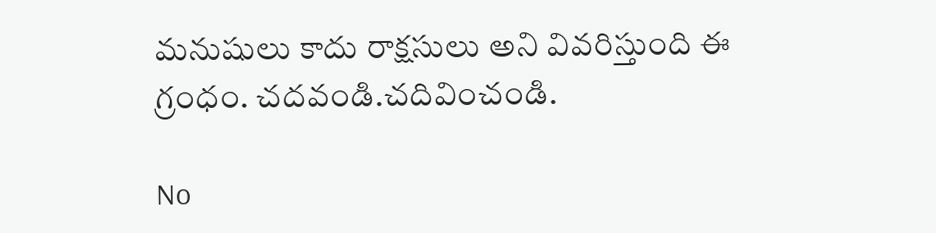మనుషులు కాదు రాక్షసులు అని వివరిస్తుంది ఈ గ్రంధం. చదవండి.చదివించండి.

No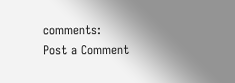comments:
Post a Comment